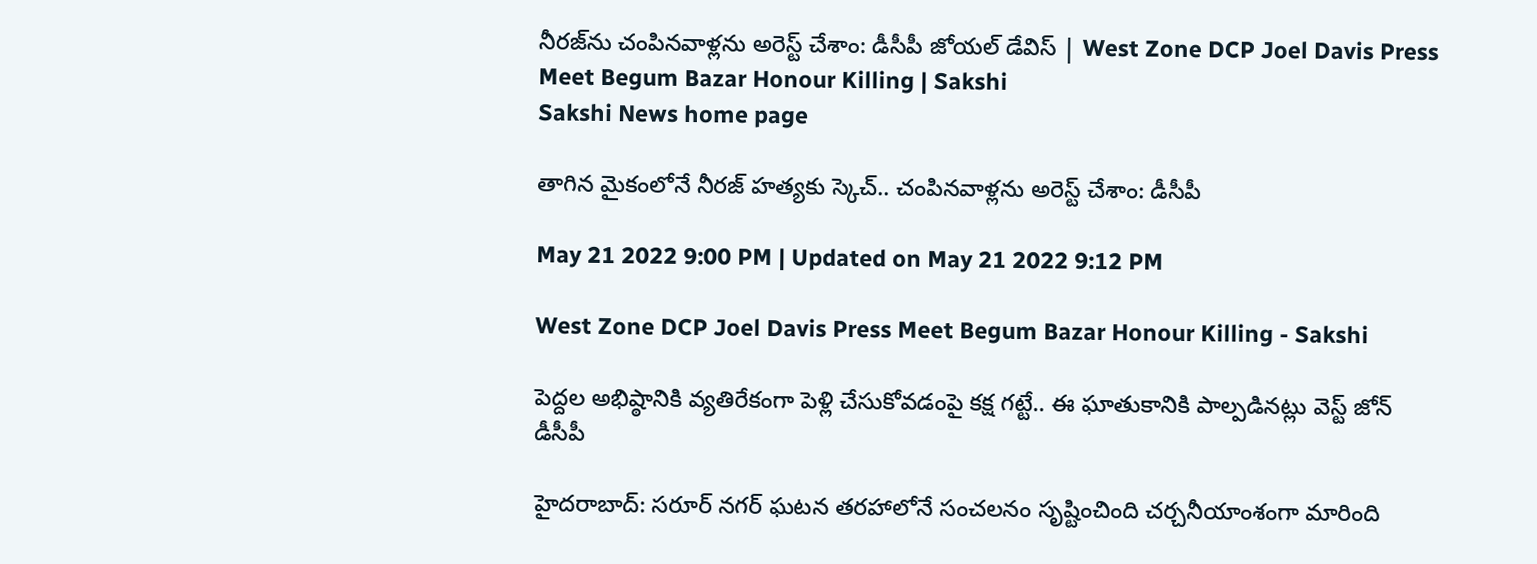నీరజ్‌ను చంపినవాళ్లను అరెస్ట్‌ చేశాం: డీసీపీ జోయల్‌ డేవిస్‌ | West Zone DCP Joel Davis Press Meet Begum Bazar Honour Killing | Sakshi
Sakshi News home page

తాగిన మైకంలోనే నీరజ్‌ హత్యకు స్కెచ్‌.. చంపినవాళ్లను అరెస్ట్‌ చేశాం: డీసీపీ

May 21 2022 9:00 PM | Updated on May 21 2022 9:12 PM

West Zone DCP Joel Davis Press Meet Begum Bazar Honour Killing - Sakshi

పెద్దల అభిష్ఠానికి వ్యతిరేకంగా పెళ్లి చేసుకోవడంపై కక్ష గట్టే.. ఈ ఘాతుకానికి పాల్పడినట్లు వెస్ట్‌ జోన్‌ డీసీపీ

హైదరాబాద్‌: సరూర్‌ నగర్‌ ఘటన తరహాలోనే సంచలనం సృష్టించింది చర్చనీయాంశంగా మారింది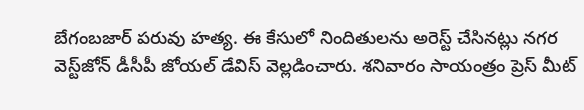బేగంబజార్‌ పరువు హత్య. ఈ కేసులో నిందితులను అరెస్ట్‌ చేసినట్లు నగర వెస్ట్‌జోన్‌ డీసీపీ జోయల్‌ డేవిస్‌ వెల్లడించారు. శనివారం సాయంత్రం ప్రెస్‌ మీట్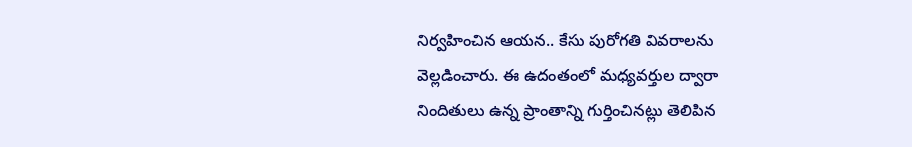నిర్వహించిన ఆయన.. కేసు పురోగతి వివరాలను వెల్లడించారు. ఈ ఉదంతంలో మధ్యవర్తుల ద్వారా నిందితులు ఉన్న ప్రాంతాన్ని గుర్తించినట్లు తెలిపిన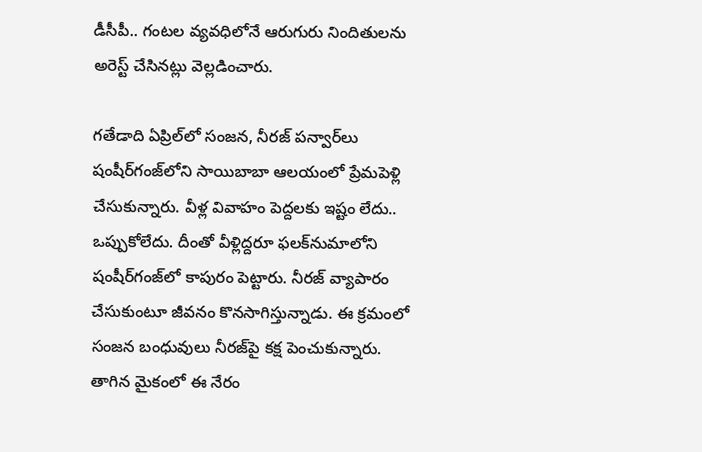డీసీపీ.. గంటల వ్యవధిలోనే ఆరుగురు నిందితులను అరెస్ట్‌ చేసినట్లు వెల్లడించారు.

గతేడాది ఏప్రిల్‌లో సంజన, నీరజ్‌ పన్వార్‌లు షంషీర్‌గంజ్‌లోని సాయిబాబా ఆలయంలో ప్రేమపెళ్లి చేసుకున్నారు. వీళ్ల వివాహం పెద్దలకు ఇష్టం లేదు.. ఒప్పుకోలేదు. దీంతో వీళ్లిద్దరూ ఫలక్‌నుమాలోని షంషీర్‌గంజ్‌లో కాపురం పెట్టారు. నీరజ్‌ వ్యాపారం చేసుకుంటూ జీవనం కొనసాగిస్తున్నాడు. ఈ క్రమంలో సంజన బంధువులు నీరజ్‌పై కక్ష పెంచుకున్నారు.  తాగిన మైకంలో ఈ నేరం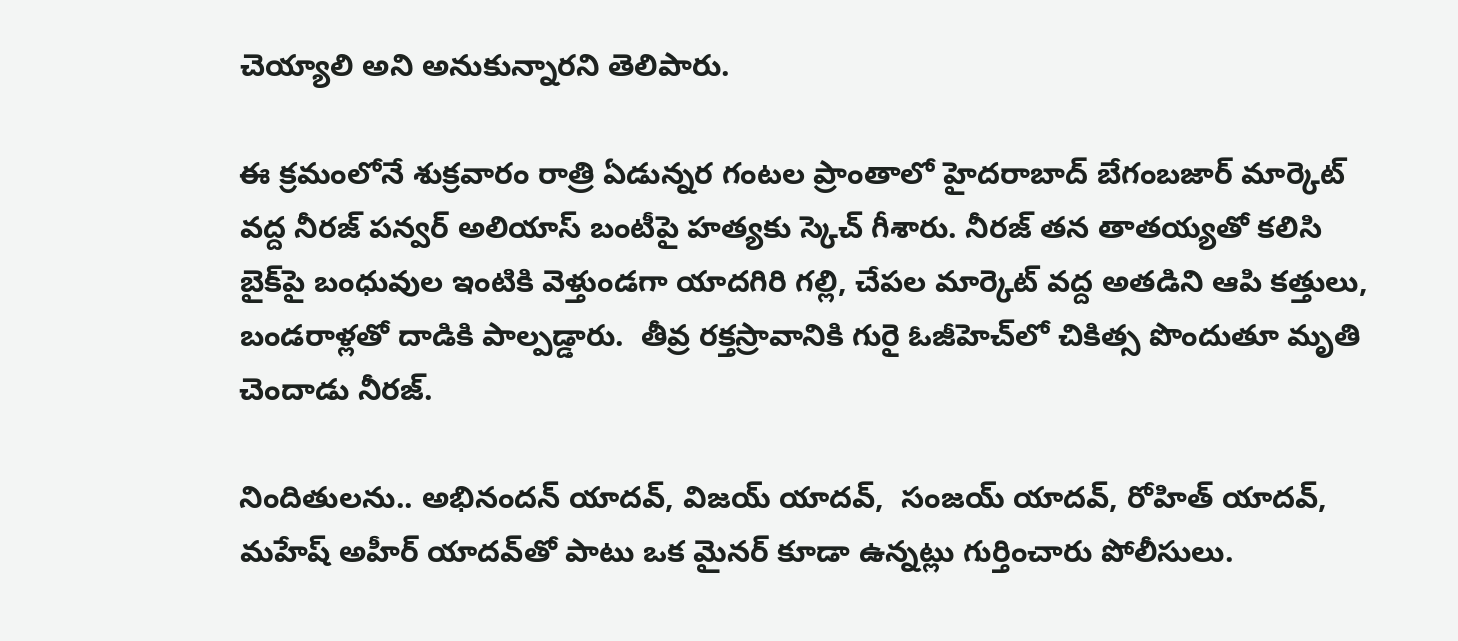చెయ్యాలి అని అనుకున్నారని తెలిపారు.

ఈ క్రమంలోనే శుక్రవారం రాత్రి ఏడున్నర గంటల ప్రాంతాలో హైదరాబాద్ బేగంబజార్ మార్కెట్ వద్ద నీరజ్ పన్వర్ అలియాస్‌ బంటీపై హత్యకు స్కెచ్‌ గీశారు. నీరజ్‌ తన తాతయ్యతో కలిసి బైక్‌పై బంధువుల ఇంటికి వెళ్తుండగా యాదగిరి గల్లి, చేపల మార్కెట్ వద్ద అతడిని ఆపి కత్తులు, బండరాళ్లతో దాడికి పాల్పడ్డారు.  తీవ్ర రక్తస్రావానికి గురై ఓజీహెచ్‌లో చికిత్స పొందుతూ మృతి చెందాడు నీరజ్‌.

నిందితులను.. అభినందన్ యాదవ్, విజయ్ యాదవ్,  సంజయ్ యాదవ్, రోహిత్ యాదవ్, మహేష్ అహీర్ యాదవ్‌తో పాటు ఒక మైనర్ కూడా ఉన్నట్లు గుర్తించారు పోలీసులు.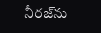నీరజ్‌ను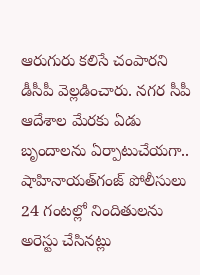ఆరుగురు కలిసే చంపారని డీసీపీ వెల్లడించారు. నగర సీపీ ఆదేశాల మేరకు ఏడు బృందాలను ఏర్పాటుచేయగా.. షాహినాయత్‌గంజ్ పోలీసులు 24 గంటల్లో నిందితులను అరెస్టు చేసినట్లు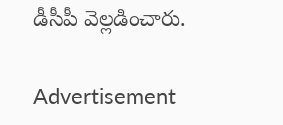డీసీపీ వెల్లడించారు.

Advertisement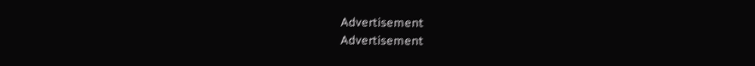Advertisement
Advertisement